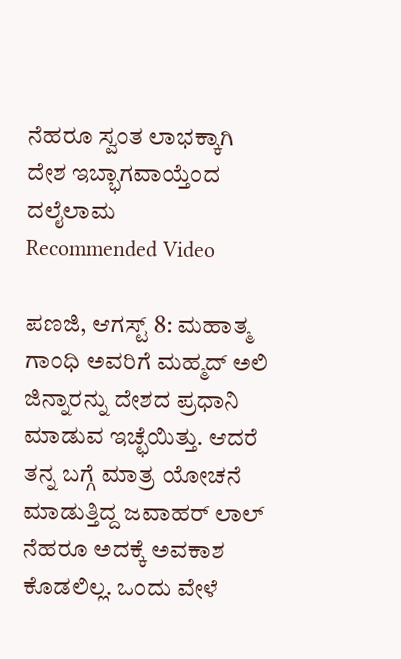ನೆಹರೂ ಸ್ವಂತ ಲಾಭಕ್ಕಾಗಿ ದೇಶ ಇಬ್ಭಾಗವಾಯ್ತೆಂದ ದಲೈಲಾಮ
Recommended Video

ಪಣಜಿ, ಆಗಸ್ಟ್ 8: ಮಹಾತ್ಮ ಗಾಂಧಿ ಅವರಿಗೆ ಮಹ್ಮದ್ ಅಲಿ ಜಿನ್ನಾರನ್ನು ದೇಶದ ಪ್ರಧಾನಿ ಮಾಡುವ ಇಚ್ಛೆಯಿತ್ತು. ಆದರೆ ತನ್ನ ಬಗ್ಗೆ ಮಾತ್ರ ಯೋಚನೆ ಮಾಡುತ್ತಿದ್ದ ಜವಾಹರ್ ಲಾಲ್ ನೆಹರೂ ಅದಕ್ಕೆ ಅವಕಾಶ ಕೊಡಲಿಲ್ಲ. ಒಂದು ವೇಳೆ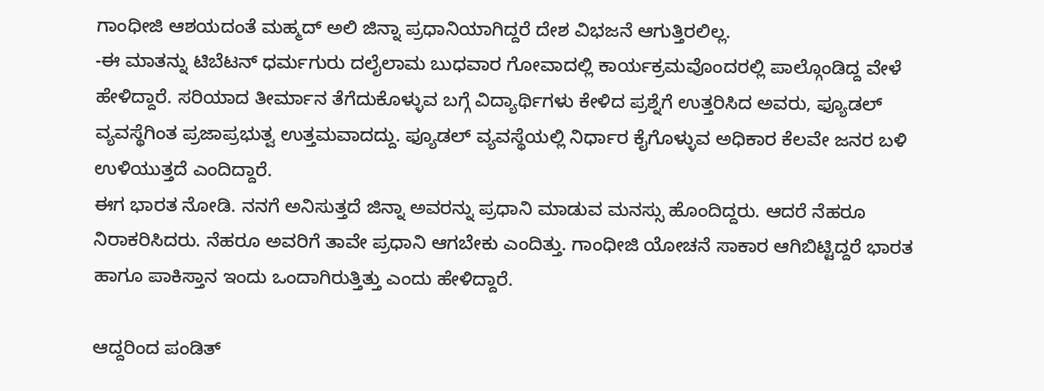ಗಾಂಧೀಜಿ ಆಶಯದಂತೆ ಮಹ್ಮದ್ ಅಲಿ ಜಿನ್ನಾ ಪ್ರಧಾನಿಯಾಗಿದ್ದರೆ ದೇಶ ವಿಭಜನೆ ಆಗುತ್ತಿರಲಿಲ್ಲ.
-ಈ ಮಾತನ್ನು ಟಿಬೆಟನ್ ಧರ್ಮಗುರು ದಲೈಲಾಮ ಬುಧವಾರ ಗೋವಾದಲ್ಲಿ ಕಾರ್ಯಕ್ರಮವೊಂದರಲ್ಲಿ ಪಾಲ್ಗೊಂಡಿದ್ದ ವೇಳೆ ಹೇಳಿದ್ದಾರೆ. ಸರಿಯಾದ ತೀರ್ಮಾನ ತೆಗೆದುಕೊಳ್ಳುವ ಬಗ್ಗೆ ವಿದ್ಯಾರ್ಥಿಗಳು ಕೇಳಿದ ಪ್ರಶ್ನೆಗೆ ಉತ್ತರಿಸಿದ ಅವರು, ಫ್ಯೂಡಲ್ ವ್ಯವಸ್ಥೆಗಿಂತ ಪ್ರಜಾಪ್ರಭುತ್ವ ಉತ್ತಮವಾದದ್ದು. ಫ್ಯೂಡಲ್ ವ್ಯವಸ್ಥೆಯಲ್ಲಿ ನಿರ್ಧಾರ ಕೈಗೊಳ್ಳುವ ಅಧಿಕಾರ ಕೆಲವೇ ಜನರ ಬಳಿ ಉಳಿಯುತ್ತದೆ ಎಂದಿದ್ದಾರೆ.
ಈಗ ಭಾರತ ನೋಡಿ. ನನಗೆ ಅನಿಸುತ್ತದೆ ಜಿನ್ನಾ ಅವರನ್ನು ಪ್ರಧಾನಿ ಮಾಡುವ ಮನಸ್ಸು ಹೊಂದಿದ್ದರು. ಆದರೆ ನೆಹರೂ ನಿರಾಕರಿಸಿದರು. ನೆಹರೂ ಅವರಿಗೆ ತಾವೇ ಪ್ರಧಾನಿ ಆಗಬೇಕು ಎಂದಿತ್ತು. ಗಾಂಧೀಜಿ ಯೋಚನೆ ಸಾಕಾರ ಆಗಿಬಿಟ್ಟಿದ್ದರೆ ಭಾರತ ಹಾಗೂ ಪಾಕಿಸ್ತಾನ ಇಂದು ಒಂದಾಗಿರುತ್ತಿತ್ತು ಎಂದು ಹೇಳಿದ್ದಾರೆ.

ಆದ್ದರಿಂದ ಪಂಡಿತ್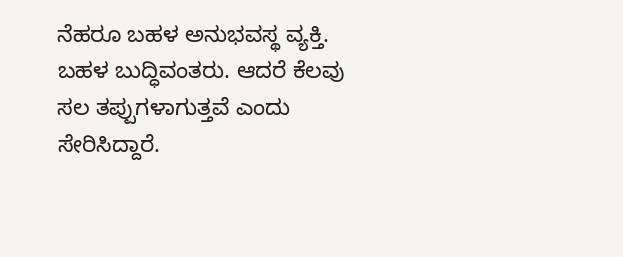ನೆಹರೂ ಬಹಳ ಅನುಭವಸ್ಥ ವ್ಯಕ್ತಿ. ಬಹಳ ಬುದ್ಧಿವಂತರು. ಆದರೆ ಕೆಲವು ಸಲ ತಪ್ಪುಗಳಾಗುತ್ತವೆ ಎಂದು ಸೇರಿಸಿದ್ದಾರೆ.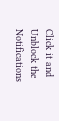Click it and Unblock the Notifications